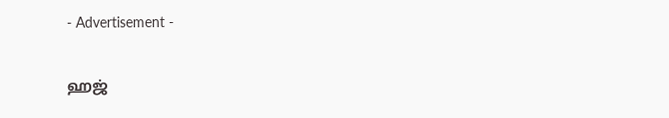- Advertisement -

ஹஜ்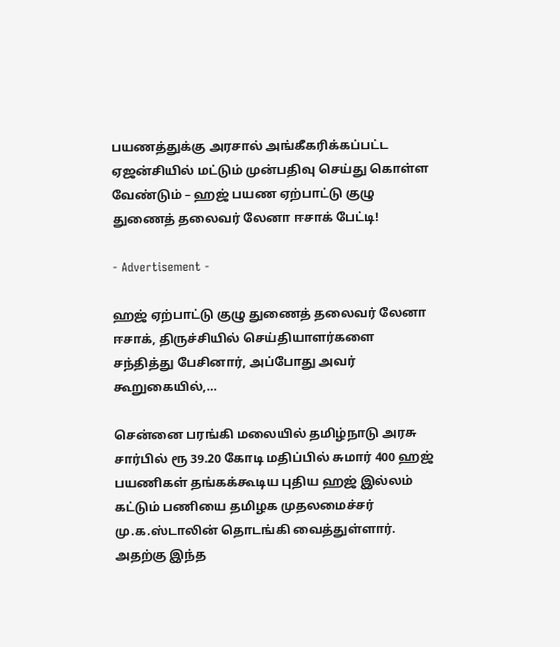பயணத்துக்கு அரசால் அங்கீகரிக்கப்பட்ட ஏஜன்சியில் மட்டும் முன்பதிவு செய்து கொள்ள வேண்டும் – ஹஜ் பயண ஏற்பாட்டு குழு துணைத் தலைவர் லேனா ஈசாக் பேட்டி!

- Advertisement -

ஹஜ் ஏற்பாட்டு குழு துணைத் தலைவர் லேனா ஈசாக், திருச்சியில் செய்தியாளர்களை சந்தித்து பேசினார், அப்போது அவர் கூறுகையில்,…

சென்னை பரங்கி மலையில் தமிழ்நாடு அரசு சார்பில் ரூ 39.20 கோடி மதிப்பில் சுமார் 400 ஹஜ் பயணிகள் தங்கக்கூடிய புதிய ஹஜ் இல்லம் கட்டும் பணியை தமிழக முதலமைச்சர் மு.க.ஸ்டாலின் தொடங்கி வைத்துள்ளார். அதற்கு இந்த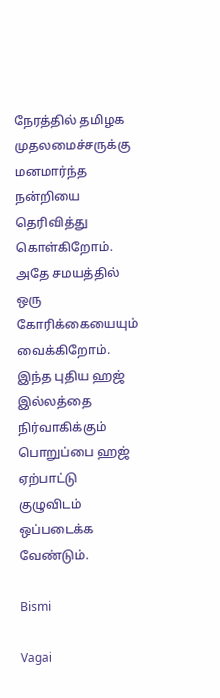நேரத்தில் தமிழக முதலமைச்சருக்கு மனமார்ந்த நன்றியை தெரிவித்து கொள்கிறோம்.
அதே சமயத்தில் ஒரு கோரிக்கையையும் வைக்கிறோம். இந்த புதிய ஹஜ் இல்லத்தை நிர்வாகிக்கும் பொறுப்பை ஹஜ் ஏற்பாட்டு குழுவிடம் ஒப்படைக்க வேண்டும்.

Bismi

Vagai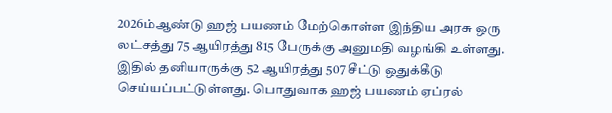2026ம்ஆண்டு ஹஜ் பயணம் மேற்கொள்ள இந்திய அரசு ஒரு லட்சத்து 75 ஆயிரத்து 815 பேருக்கு அனுமதி வழங்கி உள்ளது. இதில் தனியாருக்கு 52 ஆயிரத்து 507 சீட்டு ஒதுக்கீடு செய்யப்பட்டுள்ளது. பொதுவாக ஹஜ் பயணம் ஏப்ரல்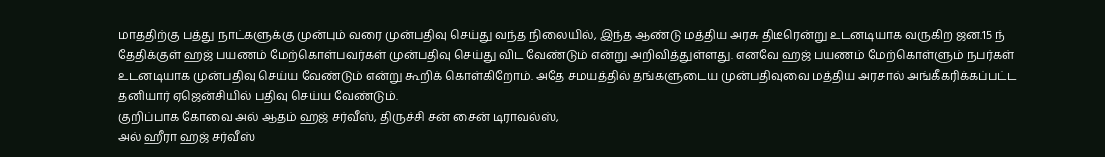மாததிற்கு பத்து நாட்களுக்கு முன்பும் வரை முன்பதிவு செய்து வந்த நிலையில், இந்த ஆண்டு மத்திய அரசு திடீரென்று உடனடியாக வருகிற ஜன.15 ந் தேதிக்குள் ஹஜ் பயணம் மேற்கொள்பவர்கள் முன்பதிவு செய்து விட வேண்டும் என்று அறிவித்துள்ளது. எனவே ஹஜ் பயணம் மேற்கொள்ளும் நபர்கள் உடனடியாக முன்பதிவு செய்ய வேண்டும் என்று கூறிக் கொள்கிறோம். அதே சமயத்தில் தங்களுடைய முன்பதிவுவை மத்திய அரசால் அங்கீகரிக்கப்பட்ட தனியார் ஏஜென்சியில் பதிவு செய்ய வேண்டும்.
குறிப்பாக கோவை அல் ஆதம் ஹஜ் சர்வீஸ், திருச்சி சன் சைன் டிராவல்ஸ்,
அல் ஹீரா ஹஜ் சர்வீஸ்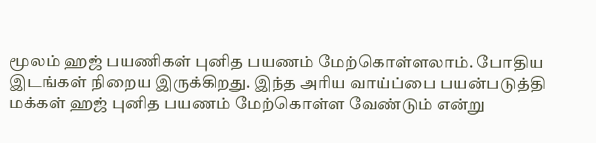மூலம் ஹஜ் பயணிகள் புனித பயணம் மேற்கொள்ளலாம். போதிய இடங்கள் நிறைய இருக்கிறது. இந்த அரிய வாய்ப்பை பயன்படுத்தி மக்கள் ஹஜ் புனித பயணம் மேற்கொள்ள வேண்டும் என்று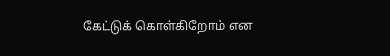கேட்டுக் கொள்கிறோம் என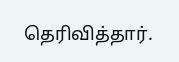தெரிவித்தார்.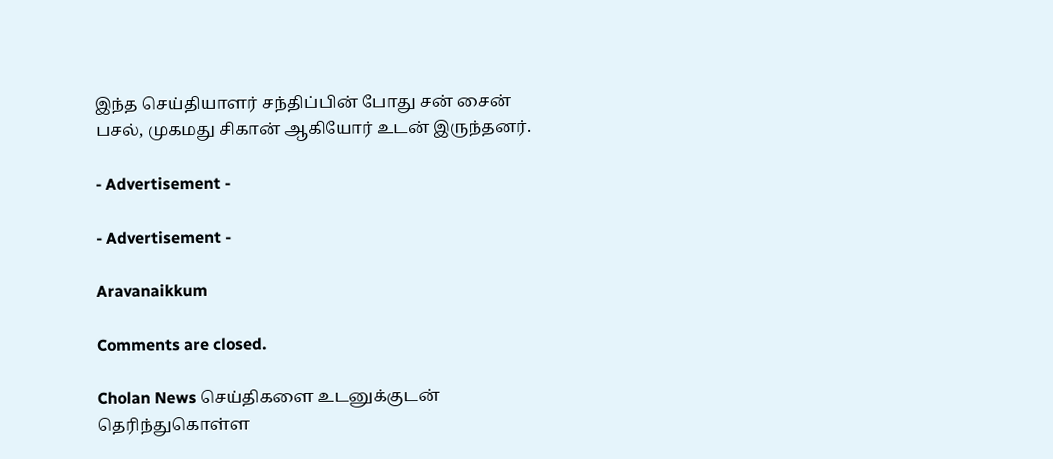இந்த செய்தியாளர் சந்திப்பின் போது சன் சைன் பசல், முகமது சிகான் ஆகியோர் உடன் இருந்தனர்.

- Advertisement -

- Advertisement -

Aravanaikkum

Comments are closed.

Cholan News செய்திகளை உடனுக்குடன் தெரிந்துகொள்ள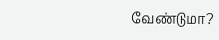வேண்டுமா?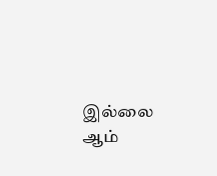இல்லை ஆம்